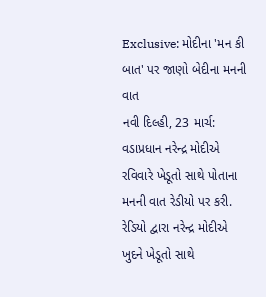Exclusive: મોદીના 'મન કી બાત' પર જાણો બેદીના મનની વાત
નવી દિલ્હી, 23 માર્ચ: વડાપ્રધાન નરેન્દ્ર મોદીએ રવિવારે ખેડૂતો સાથે પોતાના મનની વાત રેડીયો પર કરી. રેડિયો દ્વારા નરેન્દ્ર મોદીએ ખુદને ખેડૂતો સાથે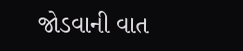જોડવાની વાત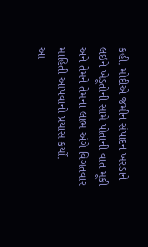કહી. મોદીએ જમીન સંપાદન ખરડાને લઇને ખેડૂતોની સામે પોતાની વાત મૂકી અને તેમને તેમના લાભ અંગે વિગતવાર માહિતી આપવાનો પ્રયાસ કર્યો.
આ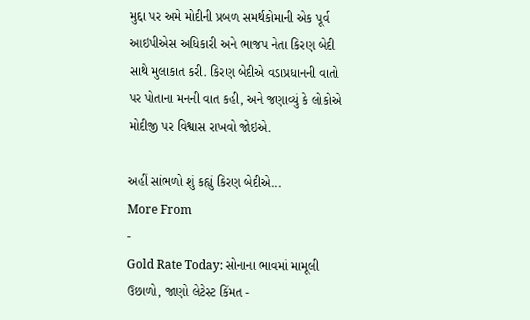મુદ્દા પર અમે મોદીની પ્રબળ સમર્થકોમાની એક પૂર્વ આઇપીએસ અધિકારી અને ભાજપ નેતા કિરણ બેદી સાથે મુલાકાત કરી. કિરણ બેદીએ વડાપ્રધાનની વાતો પર પોતાના મનની વાત કહી, અને જણાવ્યું કે લોકોએ મોદીજી પર વિશ્વાસ રાખવો જોઇએ.

અહીં સાંભળો શું કહ્યું કિરણ બેદીએ...
More From
-
Gold Rate Today: સોનાના ભાવમાં મામૂલી ઉછાળો, જાણો લેટેસ્ટ કિંમત -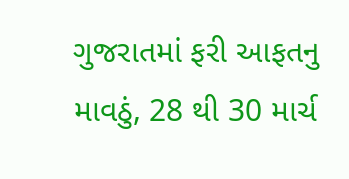ગુજરાતમાં ફરી આફતનુ માવઠું, 28 થી 30 માર્ચ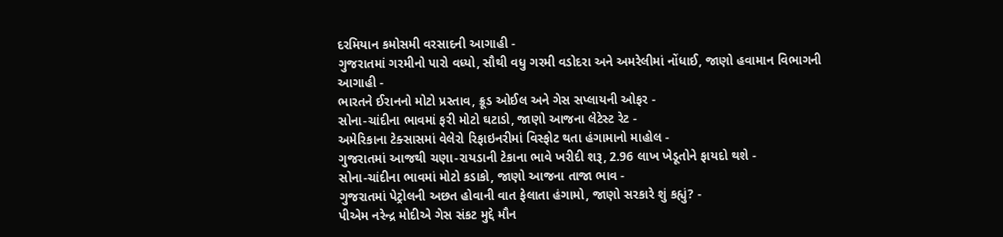દરમિયાન કમોસમી વરસાદની આગાહી -
ગુજરાતમાં ગરમીનો પારો વધ્યો, સૌથી વધુ ગરમી વડોદરા અને અમરેલીમાં નોંધાઈ, જાણો હવામાન વિભાગની આગાહી -
ભારતને ઈરાનનો મોટો પ્રસ્તાવ, ક્રૂડ ઓઈલ અને ગેસ સપ્લાયની ઓફર -
સોના-ચાંદીના ભાવમાં ફરી મોટો ઘટાડો, જાણો આજના લેટેસ્ટ રેટ -
અમેરિકાના ટેક્સાસમાં વેલેરો રિફાઇનરીમાં વિસ્ફોટ થતા હંગામાનો માહોલ -
ગુજરાતમાં આજથી ચણા-રાયડાની ટેકાના ભાવે ખરીદી શરૂ, 2.96 લાખ ખેડૂતોને ફાયદો થશે -
સોના-ચાંદીના ભાવમાં મોટો કડાકો, જાણો આજના તાજા ભાવ -
ગુજરાતમાં પેટ્રોલની અછત હોવાની વાત ફેલાતા હંગામો, જાણો સરકારે શું કહ્યું? -
પીએમ નરેન્દ્ર મોદીએ ગેસ સંકટ મુદ્દે મૌન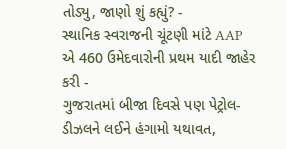તોડ્યુ, જાણો શું કહ્યું? -
સ્થાનિક સ્વરાજની ચૂંટણી માંટે AAP એ 460 ઉમેદવારોની પ્રથમ યાદી જાહેર કરી -
ગુજરાતમાં બીજા દિવસે પણ પેટ્રોલ-ડીઝલને લઈને હંગામો યથાવત,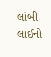લાંબી લાઈનો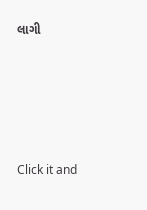લાગી







Click it and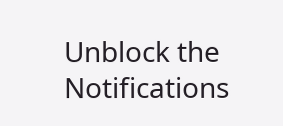Unblock the Notifications